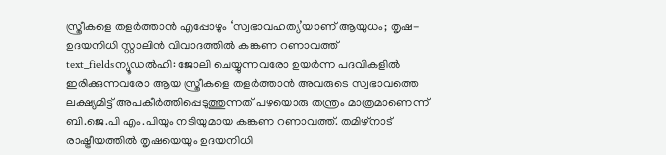സ്ത്രീകളെ തളർത്താൻ എപ്പോഴും ‘സ്വഭാവഹത്യ’യാണ് ആയുധം; തൃഷ-ഉദയനിധി സ്റ്റാലിൻ വിവാദത്തിൽ കങ്കണ റണാവത്ത്
text_fieldsന്യൂഡൽഹി: ജോലി ചെയ്യുന്നവരോ ഉയർന്ന പദവികളിൽ ഇരിക്കുന്നവരോ ആയ സ്ത്രീകളെ തളർത്താൻ അവരുടെ സ്വഭാവത്തെ ലക്ഷ്യമിട്ട് അപകീർത്തിപ്പെടുത്തുന്നത് പഴയൊരു തന്ത്രം മാത്രമാണെന്ന് ബി.ജെ.പി എം.പിയും നടിയുമായ കങ്കണ റണാവത്ത്. തമിഴ്നാട് രാഷ്ട്രീയത്തിൽ തൃഷയെയും ഉദയനിധി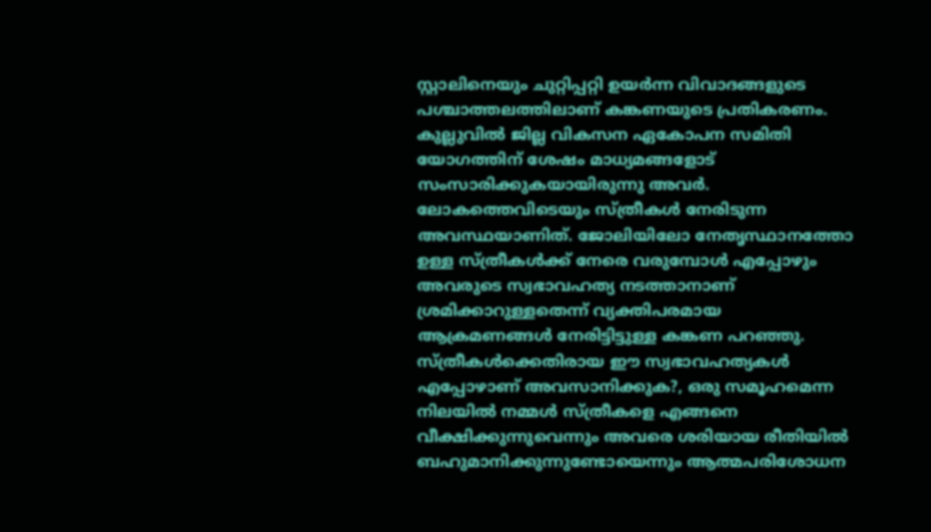സ്റ്റാലിനെയും ചുറ്റിപ്പറ്റി ഉയർന്ന വിവാദങ്ങളുടെ പശ്ചാത്തലത്തിലാണ് കങ്കണയുടെ പ്രതികരണം. കുല്ലുവിൽ ജില്ല വികസന ഏകോപന സമിതി യോഗത്തിന് ശേഷം മാധ്യമങ്ങളോട് സംസാരിക്കുകയായിരുന്നു അവർ.
ലോകത്തെവിടെയും സ്ത്രീകൾ നേരിടുന്ന അവസ്ഥയാണിത്. ജോലിയിലോ നേതൃസ്ഥാനത്തോ ഉള്ള സ്ത്രീകൾക്ക് നേരെ വരുമ്പോൾ എപ്പോഴും അവരുടെ സ്വഭാവഹത്യ നടത്താനാണ് ശ്രമിക്കാറുള്ളതെന്ന് വ്യക്തിപരമായ ആക്രമണങ്ങൾ നേരിട്ടിട്ടുള്ള കങ്കണ പറഞ്ഞു. സ്ത്രീകൾക്കെതിരായ ഈ സ്വഭാവഹത്യകൾ എപ്പോഴാണ് അവസാനിക്കുക?, ഒരു സമൂഹമെന്ന നിലയിൽ നമ്മൾ സ്ത്രീകളെ എങ്ങനെ വീക്ഷിക്കുന്നുവെന്നും അവരെ ശരിയായ രീതിയിൽ ബഹുമാനിക്കുന്നുണ്ടോയെന്നും ആത്മപരിശോധന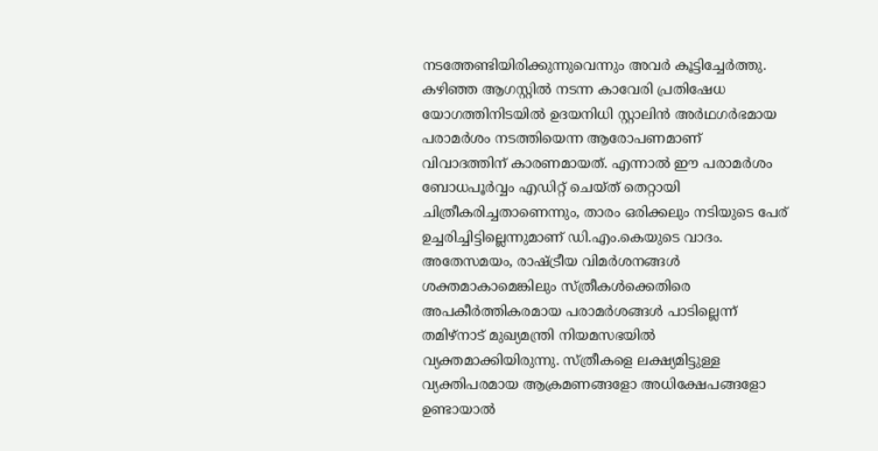നടത്തേണ്ടിയിരിക്കുന്നുവെന്നും അവർ കൂട്ടിച്ചേർത്തു.
കഴിഞ്ഞ ആഗസ്റ്റിൽ നടന്ന കാവേരി പ്രതിഷേധ യോഗത്തിനിടയിൽ ഉദയനിധി സ്റ്റാലിൻ അർഥഗർഭമായ പരാമർശം നടത്തിയെന്ന ആരോപണമാണ് വിവാദത്തിന് കാരണമായത്. എന്നാൽ ഈ പരാമർശം ബോധപൂർവ്വം എഡിറ്റ് ചെയ്ത് തെറ്റായി ചിത്രീകരിച്ചതാണെന്നും, താരം ഒരിക്കലും നടിയുടെ പേര് ഉച്ചരിച്ചിട്ടില്ലെന്നുമാണ് ഡി.എം.കെയുടെ വാദം.
അതേസമയം, രാഷ്ട്രീയ വിമർശനങ്ങൾ ശക്തമാകാമെങ്കിലും സ്ത്രീകൾക്കെതിരെ അപകീർത്തികരമായ പരാമർശങ്ങൾ പാടില്ലെന്ന് തമിഴ്നാട് മുഖ്യമന്ത്രി നിയമസഭയിൽ വ്യക്തമാക്കിയിരുന്നു. സ്ത്രീകളെ ലക്ഷ്യമിട്ടുള്ള വ്യക്തിപരമായ ആക്രമണങ്ങളോ അധിക്ഷേപങ്ങളോ ഉണ്ടായാൽ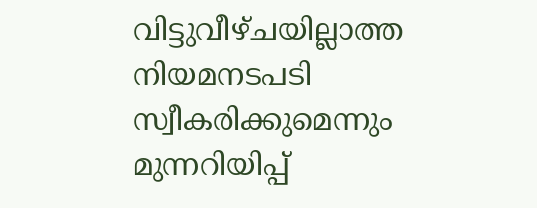വിട്ടുവീഴ്ചയില്ലാത്ത നിയമനടപടി സ്വീകരിക്കുമെന്നും മുന്നറിയിപ്പ്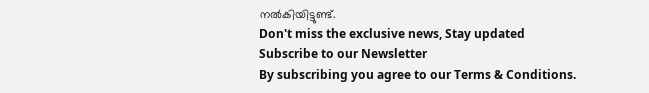നൽകിയിട്ടുണ്ട്.
Don't miss the exclusive news, Stay updated
Subscribe to our Newsletter
By subscribing you agree to our Terms & Conditions.